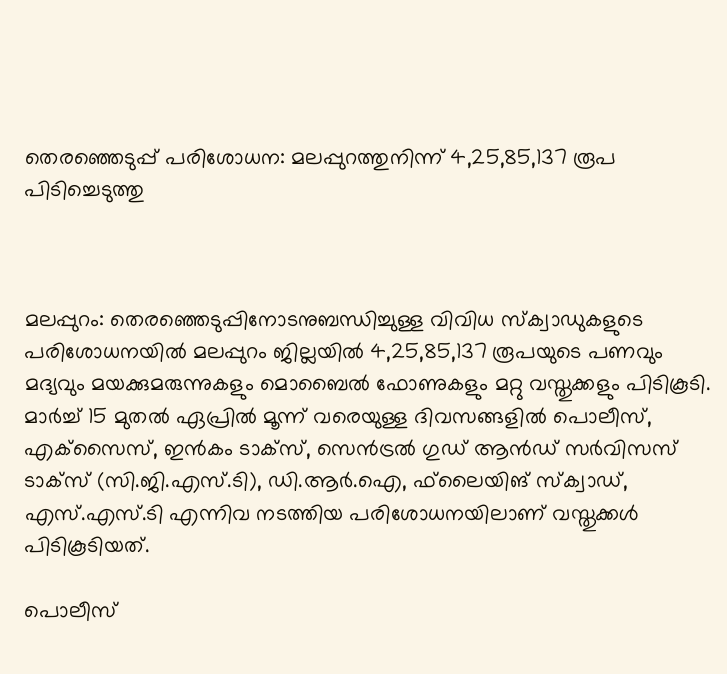തെരഞ്ഞെടുപ്പ് പരിശോധന: മലപ്പുറത്തുനിന്ന് 4,25,85,137 രൂപ പിടിച്ചെടുത്തു



മലപ്പുറം: തെരഞ്ഞെടുപ്പിനോടനുബന്ധിച്ചുള്ള വിവിധ സ്‌ക്വാഡുകളുടെ പരിശോധനയില്‍ മലപ്പുറം ജില്ലയില്‍ 4,25,85,137 രൂപയുടെ പണവും മദ്യവും മയക്കുമരുന്നുകളും മൊബൈല്‍ ഫോണുകളും മറ്റു വസ്തുക്കളും പിടികൂടി. മാര്‍ച്ച് 15 മുതല്‍ ഏപ്രില്‍ മൂന്ന് വരെയുള്ള ദിവസങ്ങളില്‍ പൊലീസ്, എക്‌സൈസ്, ഇന്‍കം ടാക്സ്, സെന്‍ട്രല്‍ ഗുഡ് ആന്‍ഡ് സര്‍വിസസ് ടാക്‌സ് (സി.ജി.എസ്.ടി), ഡി.ആര്‍.ഐ, ഫ്‌ലൈയിങ് സ്‌ക്വാഡ്, എസ്.എസ്.ടി എന്നിവ നടത്തിയ പരിശോധനയിലാണ് വസ്തുക്കള്‍ പിടികൂടിയത്.

പൊലീസ്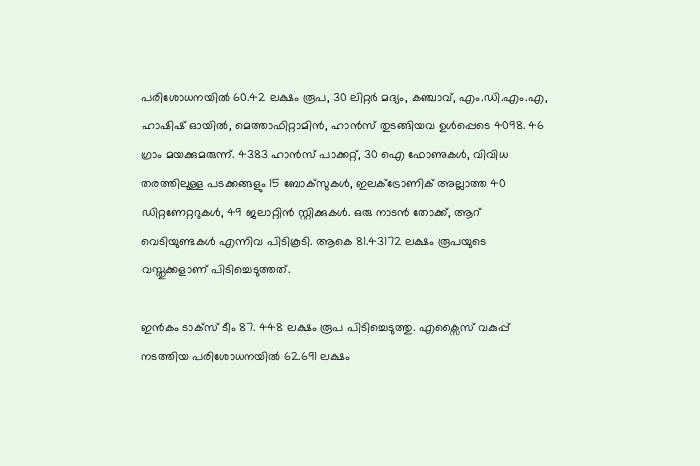പരിശോധനയില്‍ 60.42 ലക്ഷം രൂപ, 30 ലിറ്റര്‍ മദ്യം, കഞ്ചാവ്, എം.ഡി.എം.എ, ഹാഷിഷ് ഓയില്‍, മെത്താഫിറ്റാമിന്‍, ഹാന്‍സ് തുടങ്ങിയവ ഉള്‍പ്പെടെ 4098. 46 ഗ്രാം മയക്കുമരുന്ന്. 4383 ഹാന്‍സ് പാക്കറ്റ്, 30 ഐ ഫോണുകള്‍, വിവിധ തരത്തിലുള്ള പടക്കങ്ങളും 15 ബോക്‌സുകള്‍, ഇലക്ട്രോണിക് അല്ലാത്ത 40 ഡിറ്റണേറ്ററുകള്‍, 49 ജലാറ്റിന്‍ സ്റ്റിക്കുകള്‍. ഒരു നാടന്‍ തോക്ക്, ആറ് വെടിയുണ്ടകള്‍ എന്നിവ പിടികൂടി. ആകെ 81.43172 ലക്ഷം രൂപയുടെ വസ്തുക്കളാണ് പിടിച്ചെടുത്തത്.

ഇന്‍കം ടാക്സ് ടീം 87. 448 ലക്ഷം രൂപ പിടിച്ചെടുത്തു. എക്സൈസ് വകുപ്പ് നടത്തിയ പരിശോധനയില്‍ 62.691 ലക്ഷം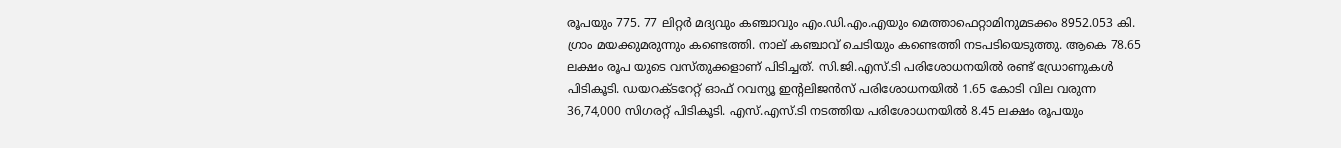രൂപയും 775. 77 ലിറ്റര്‍ മദ്യവും കഞ്ചാവും എം.ഡി.എം.എയും മെത്താഫെറ്റാമിനുമടക്കം 8952.053 കി. ഗ്രാം മയക്കുമരുന്നും കണ്ടെത്തി. നാല് കഞ്ചാവ് ചെടിയും കണ്ടെത്തി നടപടിയെടുത്തു. ആകെ 78.65 ലക്ഷം രൂപ യുടെ വസ്തുക്കളാണ് പിടിച്ചത്. സി.ജി.എസ്.ടി പരിശോധനയില്‍ രണ്ട് ഡ്രോണുകള്‍ പിടികൂടി. ഡയറക്ടറേറ്റ് ഓഫ് റവന്യൂ ഇന്റലിജന്‍സ് പരിശോധനയില്‍ 1.65 കോടി വില വരുന്ന 36,74,000 സിഗരറ്റ് പിടികൂടി. എസ്.എസ്.ടി നടത്തിയ പരിശോധനയില്‍ 8.45 ലക്ഷം രൂപയും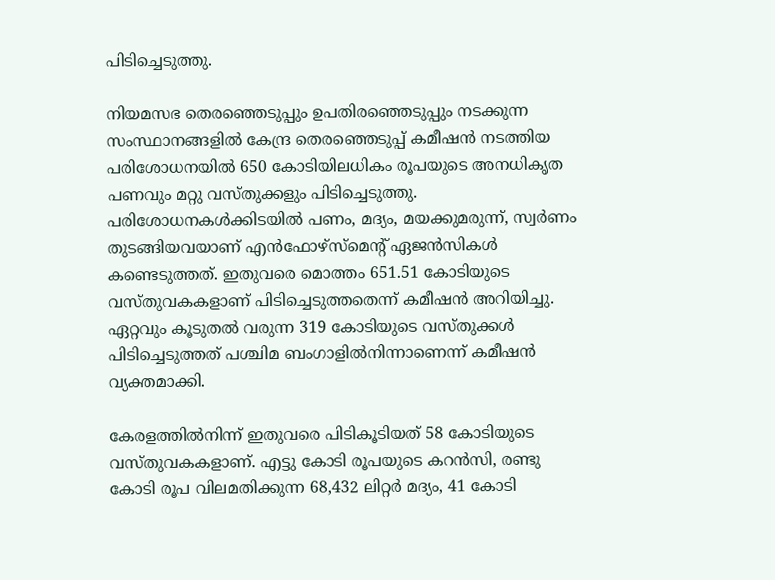പിടിച്ചെടുത്തു.

നിയമസഭ തെരഞ്ഞെടുപ്പും ഉപതിരഞ്ഞെടുപ്പും നടക്കുന്ന സംസ്ഥാനങ്ങളിൽ കേന്ദ്ര തെരഞ്ഞെടുപ്പ് കമീഷൻ നടത്തിയ പരിശോധനയിൽ 650 കോടിയിലധികം രൂപയുടെ അനധികൃത പണവും മറ്റു വസ്തുക്കളും പിടിച്ചെടുത്തു. പരിശോധനകൾക്കിടയിൽ പണം, മദ്യം, മയക്കുമരുന്ന്, സ്വർണം തുടങ്ങിയവയാണ് എൻഫോഴ്സ്മെന്റ് ഏജൻസികൾ കണ്ടെടുത്തത്. ഇതുവരെ മൊത്തം 651.51 കോടിയുടെ വസ്തുവകകളാണ് പിടിച്ചെടുത്തതെന്ന് കമീഷൻ അറിയിച്ചു. ഏറ്റവും കൂടുതൽ വരുന്ന 319 കോടിയുടെ വസ്തുക്കൾ പിടിച്ചെടുത്തത് പശ്ചിമ ബംഗാളിൽനിന്നാണെന്ന് കമീഷൻ വ്യക്തമാക്കി.

കേരളത്തിൽനിന്ന് ഇതുവരെ പിടികൂടിയത് 58 കോടിയുടെ വസ്തുവകകളാണ്. എട്ടു കോടി രൂപയുടെ കറന്‍സി, രണ്ടു കോടി രൂപ വിലമതിക്കുന്ന 68,432 ലിറ്റർ മദ്യം, 41 കോടി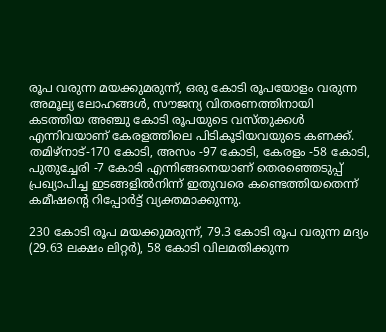രൂപ വരുന്ന മയക്കുമരുന്ന്, ഒരു കോടി രൂപയോളം വരുന്ന അമൂല്യ ലോഹങ്ങൾ, സൗജന്യ വിതരണത്തിനായി കടത്തിയ അഞ്ചു കോടി രൂപയുടെ വസ്തുക്കൾ എന്നിവയാണ് കേരളത്തിലെ പിടികൂടിയവയുടെ കണക്ക്. തമിഴ്‌നാട്-170 കോടി, അസം -97 കോടി, കേരളം -58 കോടി, പുതുച്ചേരി -7 കോടി എന്നിങ്ങനെയാണ് തെരഞ്ഞെടുപ്പ് പ്രഖ്യാപിച്ച ഇടങ്ങളിൽനിന്ന് ഇതുവരെ കണ്ടെത്തിയതെന്ന് കമീഷന്റെ റിപ്പോർട്ട് വ്യക്തമാക്കുന്നു.

230 കോടി രൂപ മയക്കുമരുന്ന്, 79.3 കോടി രൂപ വരുന്ന മദ്യം (29.63 ലക്ഷം ലിറ്റർ), 58 കോടി വിലമതിക്കുന്ന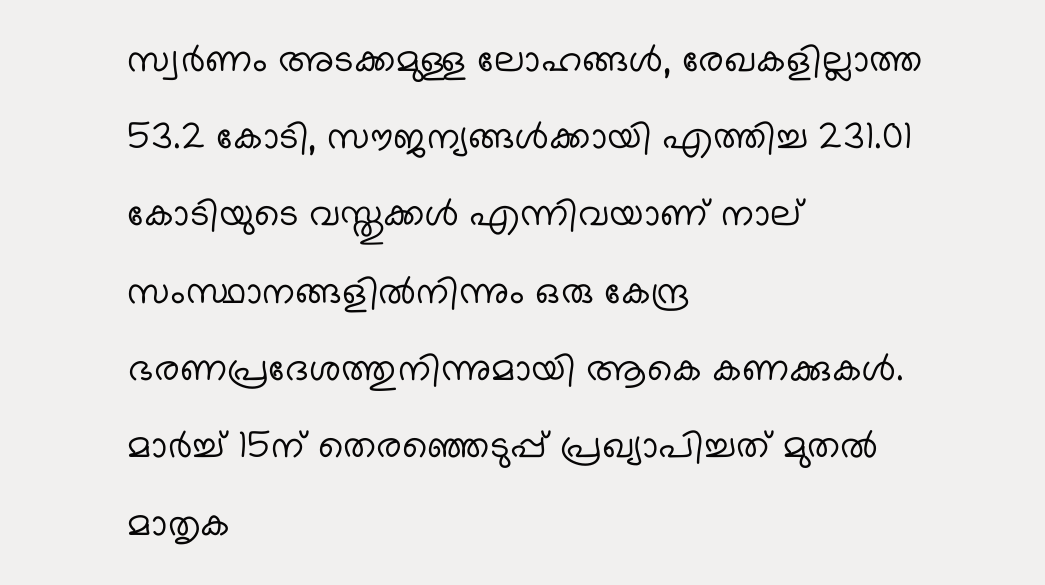സ്വർണം അടക്കമുള്ള ലോഹങ്ങൾ, രേഖകളില്ലാത്ത 53.2 കോടി, സൗജന്യങ്ങൾക്കായി എത്തിച്ച 231.01 കോടിയുടെ വസ്തുക്കൾ എന്നിവയാണ് നാല് സംസ്ഥാനങ്ങളിൽനിന്നും ഒരു കേന്ദ്ര ഭരണപ്രദേശത്തുനിന്നുമായി ആകെ കണക്കുകൾ. മാർച്ച് 15ന് തെരഞ്ഞെടുപ്പ് പ്രഖ്യാപിച്ചത് മുതൽ മാതൃക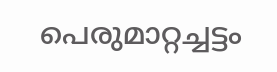പെരുമാറ്റച്ചട്ടം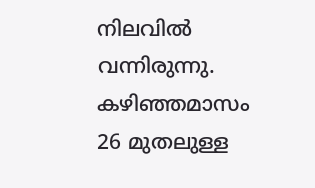നിലവിൽ വന്നിരുന്നു. കഴിഞ്ഞമാസം 26 മുതലുള്ള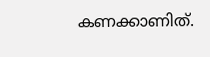കണക്കാണിത്.